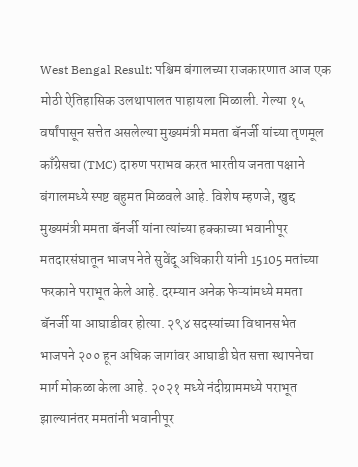West Bengal Result: पश्चिम बंगालच्या राजकारणात आज एक मोठी ऐतिहासिक उलथापालत पाहायला मिळाली. गेल्या १५ वर्षांपासून सत्तेत असलेल्या मुख्यमंत्री ममता बॅनर्जी यांच्या तृणमूल काँग्रेसचा (TMC) दारुण पराभव करत भारतीय जनता पक्षाने बंगालमध्ये स्पष्ट बहुमत मिळवले आहे. विशेष म्हणजे, खुद्द मुख्यमंत्री ममता बॅनर्जी यांना त्यांच्या हक्काच्या भवानीपूर मतदारसंघातून भाजप नेते सुवेंदू अधिकारी यांनी 15105 मतांच्या फरकाने पराभूत केले आहे. दरम्यान अनेक फेऱ्यांमध्ये ममता बॅनर्जी या आघाडीवर होत्या. २९४ सदस्यांच्या विधानसभेत भाजपने २०० हून अधिक जागांवर आघाडी घेत सत्ता स्थापनेचा मार्ग मोकळा केला आहे. २०२१ मध्ये नंदीग्राममध्ये पराभूत झाल्यानंतर ममतांनी भवानीपूर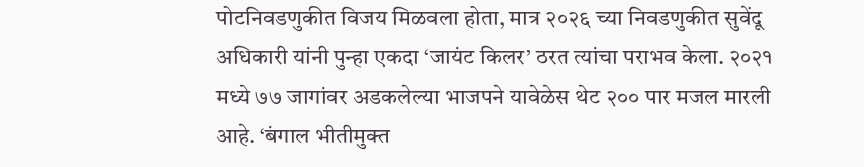पोटनिवडणुकीत विजय मिळवला होता, मात्र २०२६ च्या निवडणुकीत सुवेंदू अधिकारी यांनी पुन्हा एकदा ‘जायंट किलर’ ठरत त्यांचा पराभव केला. २०२१ मध्ये ७७ जागांवर अडकलेल्या भाजपने यावेळेस थेट २०० पार मजल मारली आहे. ‘बंगाल भीतीमुक्त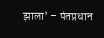झाला’ – पंतप्रधान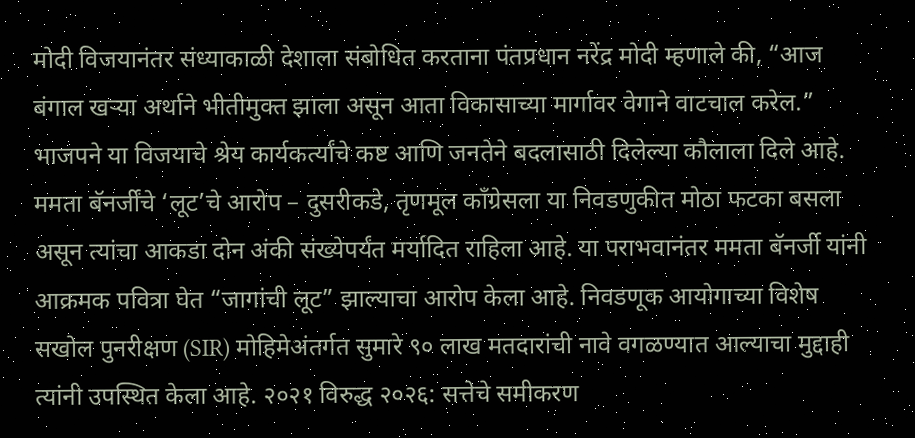मोदी विजयानंतर संध्याकाळी देशाला संबोधित करताना पंतप्रधान नरेंद्र मोदी म्हणाले की, “आज बंगाल खऱ्या अर्थाने भीतीमुक्त झाला असून आता विकासाच्या मार्गावर वेगाने वाटचाल करेल.” भाजपने या विजयाचे श्रेय कार्यकर्त्यांचे कष्ट आणि जनतेने बदलासाठी दिलेल्या कौलाला दिले आहे. ममता बॅनर्जींचे ‘लूट’चे आरोप – दुसरीकडे, तृणमूल काँग्रेसला या निवडणुकीत मोठा फटका बसला असून त्यांचा आकडा दोन अंकी संख्येपर्यंत मर्यादित राहिला आहे. या पराभवानंतर ममता बॅनर्जी यांनी आक्रमक पवित्रा घेत “जागांची लूट” झाल्याचा आरोप केला आहे. निवडणूक आयोगाच्या विशेष सखोल पुनरीक्षण (SIR) मोहिमेअंतर्गत सुमारे ९० लाख मतदारांची नावे वगळण्यात आल्याचा मुद्दाही त्यांनी उपस्थित केला आहे. २०२१ विरुद्ध २०२६: सत्तेचे समीकरण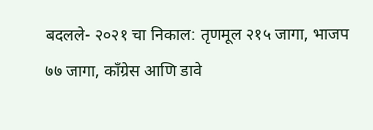बदलले- २०२१ चा निकाल: तृणमूल २१५ जागा, भाजप ७७ जागा, काँग्रेस आणि डावे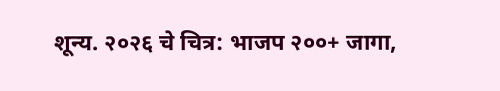शून्य. २०२६ चे चित्र: भाजप २००+ जागा,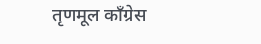तृणमूल काँग्रेस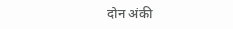दोन अंकी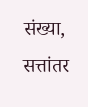संख्या, सत्तांतर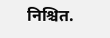निश्चित.